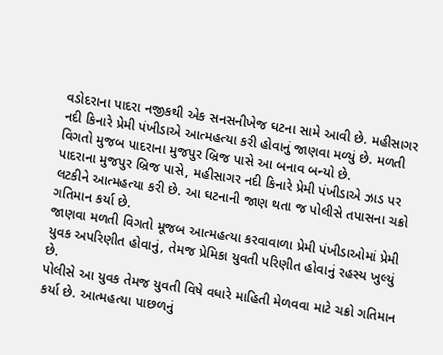વડોદરાના પાદરા નજીકથી એક સનસનીખેજ ઘટના સામે આવી છે. મહીસાગર નદી કિનારે પ્રેમી પંખીડાએ આત્મહત્યા કરી હોવાનું જાણવા મળ્યું છે. મળતી વિગતો મુજબ પાદરાના મુજપુર બ્રિજ પાસે આ બનાવ બન્યો છે.
પાદરાના મુજપુર બ્રિજ પાસે, મહીસાગર નદી કિનારે પ્રેમી પંખીડાએ ઝાડ પર લટકીને આત્મહત્યા કરી છે. આ ઘટનાની જાણ થતા જ પોલીસે તપાસના ચક્રો ગતિમાન કર્યા છે.
જાણવા મળતી વિગતો મૂજબ આત્મહત્યા કરવાવાળા પ્રેમી પંખીડાઓમાં પ્રેમી યુવક અપરિણીત હોવાનું, તેમજ પ્રેમિકા યુવતી પરિણીત હોવાનું રહસ્ય ખુલ્યું છે.
પોલીસે આ યુવક તેમજ યુવતી વિષે વધારે માહિતી મેળવવા માટે ચક્રો ગતિમાન કર્યા છે. આત્મહત્યા પાછળનું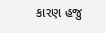કારણ હજુ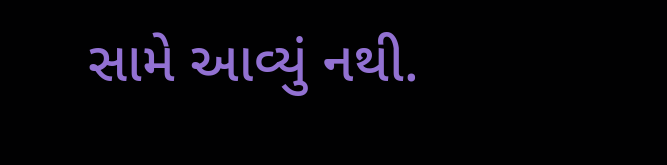સામે આવ્યું નથી.